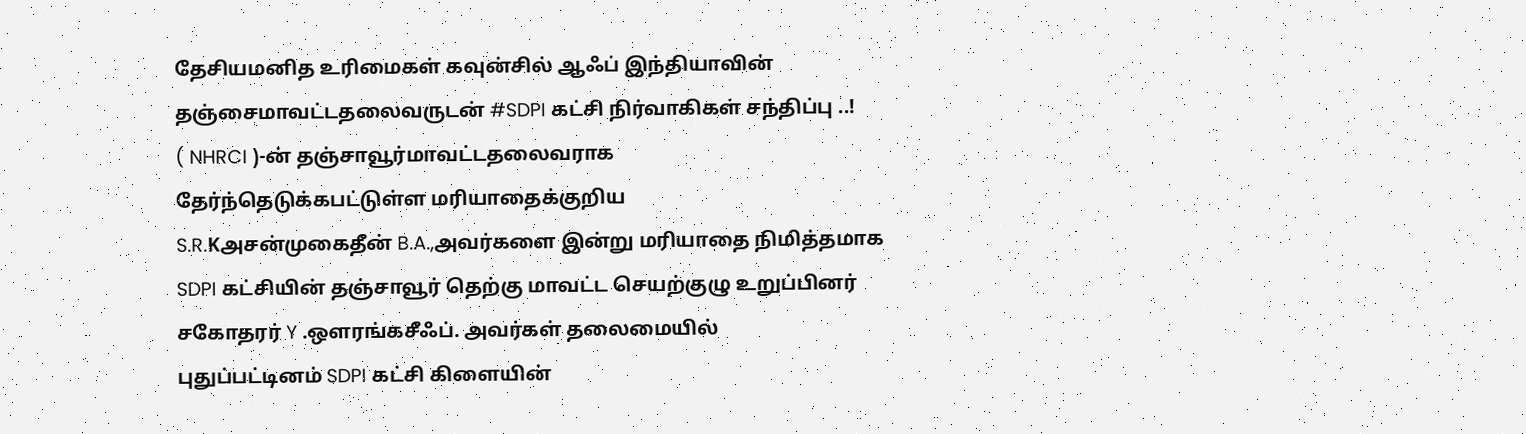தேசியமனித உரிமைகள் கவுன்சில் ஆஃப் இந்தியாவின் தஞ்சைமாவட்டதலைவருடன் #SDPI கட்சி நிர்வாகிகள் சந்திப்பு ..!
( NHRCI )-ன் தஞ்சாவூர்மாவட்டதலைவராக
தேர்ந்தெடுக்கபட்டுள்ள மரியாதைக்குறிய
S.R.Kஅசன்முகைதீன் B.A.,அவர்களை இன்று மரியாதை நிமித்தமாக
SDPI கட்சியின் தஞ்சாவூர் தெற்கு மாவட்ட செயற்குழு உறுப்பினர் சகோதரர் Y .ஔரங்கசீஃப். அவர்கள் தலைமையில்
புதுப்பட்டினம் SDPI கட்சி கிளையின்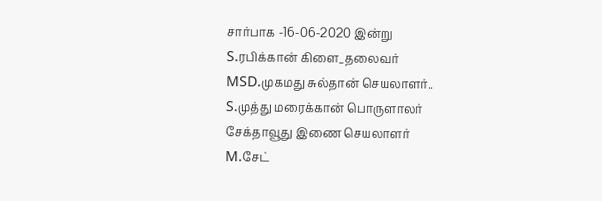சார்பாக -16-06-2020 இன்று
S.ரபிக்கான் கிளை_தலைவர்
MSD.முகமது சுல்தான் செயலாளர்..
S.முத்து மரைக்கான் பொருளாலர்
சேக்தாவூது இணை செயலாளர்
M.சேட்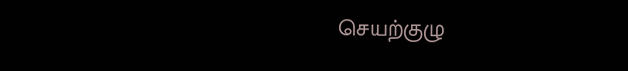செயற்குழு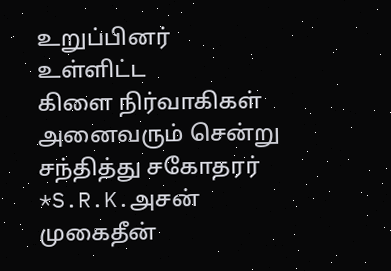உறுப்பினர் உள்ளிட்ட
கிளை நிர்வாகிகள் அனைவரும் சென்று சந்தித்து சகோதரர் *S.R.K.அசன் முகைதீன்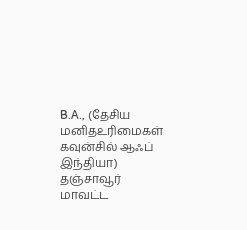B.A., (தேசிய மனிதஉரிமைகள் கவுன்சில் ஆஃப் இந்தியா) தஞ்சாவூர் மாவட்ட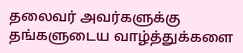தலைவர் அவர்களுக்கு தங்களுடைய வாழ்த்துக்களை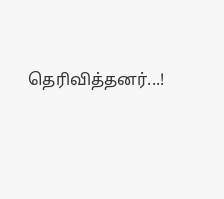தெரிவித்தனர்...!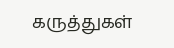கருத்துகள்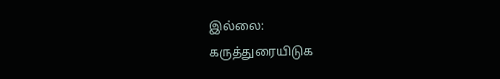இல்லை:
கருத்துரையிடுக